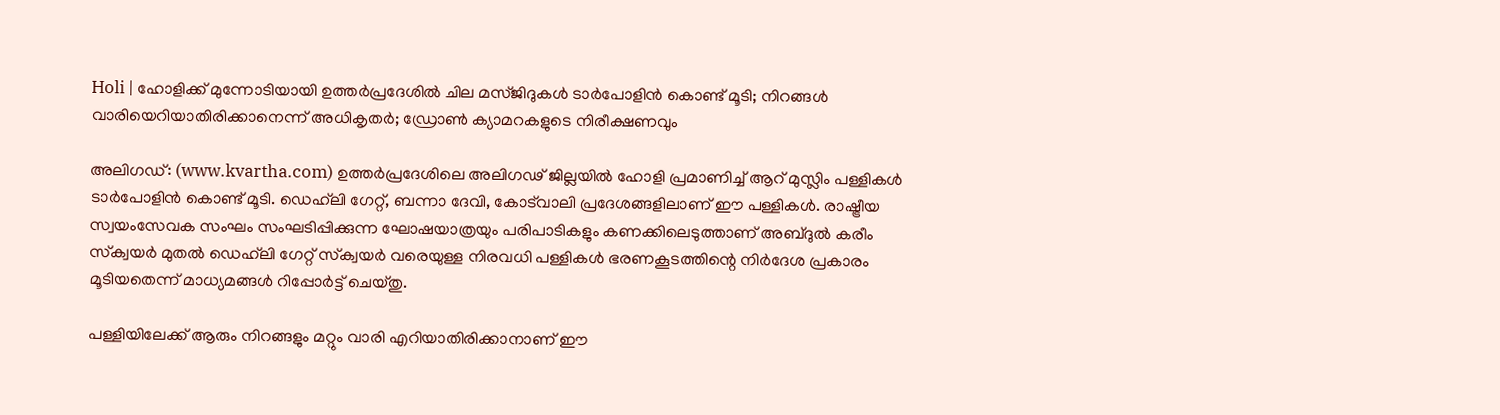Holi | ഹോളിക്ക് മുന്നോടിയായി ഉത്തർപ്രദേശിൽ ചില മസ്ജിദുകൾ ടാർപോളിൻ കൊണ്ട് മൂടി; നിറങ്ങള്‍ വാരിയെറിയാതിരിക്കാനെന്ന് അധികൃതർ; ഡ്രോൺ ക്യാമറകളുടെ നിരീക്ഷണവും

അലിഗഡ്: (www.kvartha.com) ഉത്തർപ്രദേശിലെ അലിഗഢ് ജില്ലയിൽ ഹോളി പ്രമാണിച്ച് ആറ് മുസ്ലിം പള്ളികൾ ടാർപോളിൻ കൊണ്ട് മൂടി. ഡെഹ്‌ലി ഗേറ്റ്, ബന്നാ ദേവി, കോട്‌വാലി പ്രദേശങ്ങളിലാണ് ഈ പള്ളികൾ. രാഷ്ട്രീയ സ്വയംസേവക സംഘം സംഘടിപ്പിക്കുന്ന ഘോഷയാത്രയും പരിപാടികളും കണക്കിലെടുത്താണ് അബ്ദുൽ കരീം സ്‌ക്വയർ മുതൽ ഡെഹ്‌ലി ഗേറ്റ് സ്‌ക്വയർ വരെയുള്ള നിരവധി പള്ളികൾ ഭരണകൂടത്തിന്റെ നിർദേശ പ്രകാരം മൂടിയതെന്ന് മാധ്യമങ്ങൾ റിപ്പോർട്ട് ചെയ്തു.

പള്ളിയിലേക്ക് ആരും നിറങ്ങളും മറ്റും വാരി എറിയാതിരിക്കാനാണ് ഈ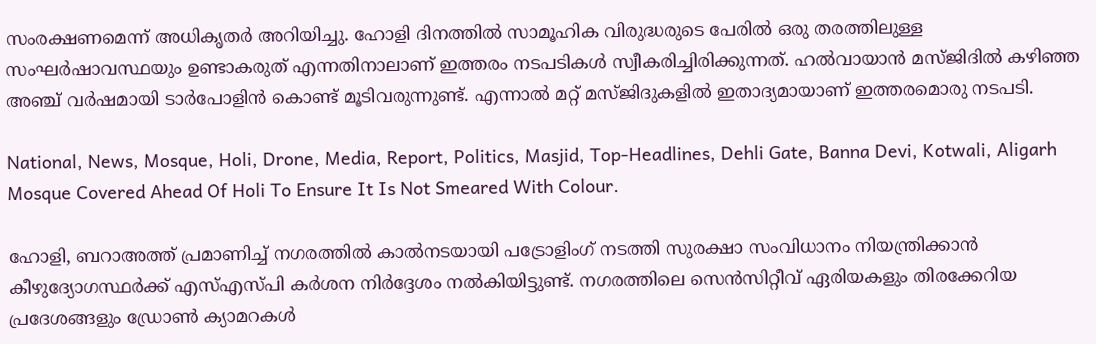സംരക്ഷണമെന്ന് അധികൃതർ അറിയിച്ചു. ഹോളി ദിനത്തിൽ സാമൂഹിക വിരുദ്ധരുടെ പേരിൽ ഒരു തരത്തിലുള്ള സംഘർഷാവസ്ഥയും ഉണ്ടാകരുത് എന്നതിനാലാണ് ഇത്തരം നടപടികൾ സ്വീകരിച്ചിരിക്കുന്നത്. ഹൽവായാൻ മസ്ജിദിൽ കഴിഞ്ഞ അഞ്ച് വർഷമായി ടാർപോളിൻ കൊണ്ട് മൂടിവരുന്നുണ്ട്. എന്നാൽ മറ്റ് മസ്ജിദുകളിൽ ഇതാദ്യമായാണ് ഇത്തരമൊരു നടപടി.

National, News, Mosque, Holi, Drone, Media, Report, Politics, Masjid, Top-Headlines, Dehli Gate, Banna Devi, Kotwali, Aligarh Mosque Covered Ahead Of Holi To Ensure It Is Not Smeared With Colour.

ഹോളി, ബറാഅത്ത് പ്രമാണിച്ച് നഗരത്തിൽ കാൽനടയായി പട്രോളിംഗ് നടത്തി സുരക്ഷാ സംവിധാനം നിയന്ത്രിക്കാൻ കീഴുദ്യോഗസ്ഥർക്ക് എസ്എസ്പി കർശന നിർദ്ദേശം നൽകിയിട്ടുണ്ട്. നഗരത്തിലെ സെൻസിറ്റീവ് ഏരിയകളും തിരക്കേറിയ പ്രദേശങ്ങളും ഡ്രോൺ ക്യാമറകൾ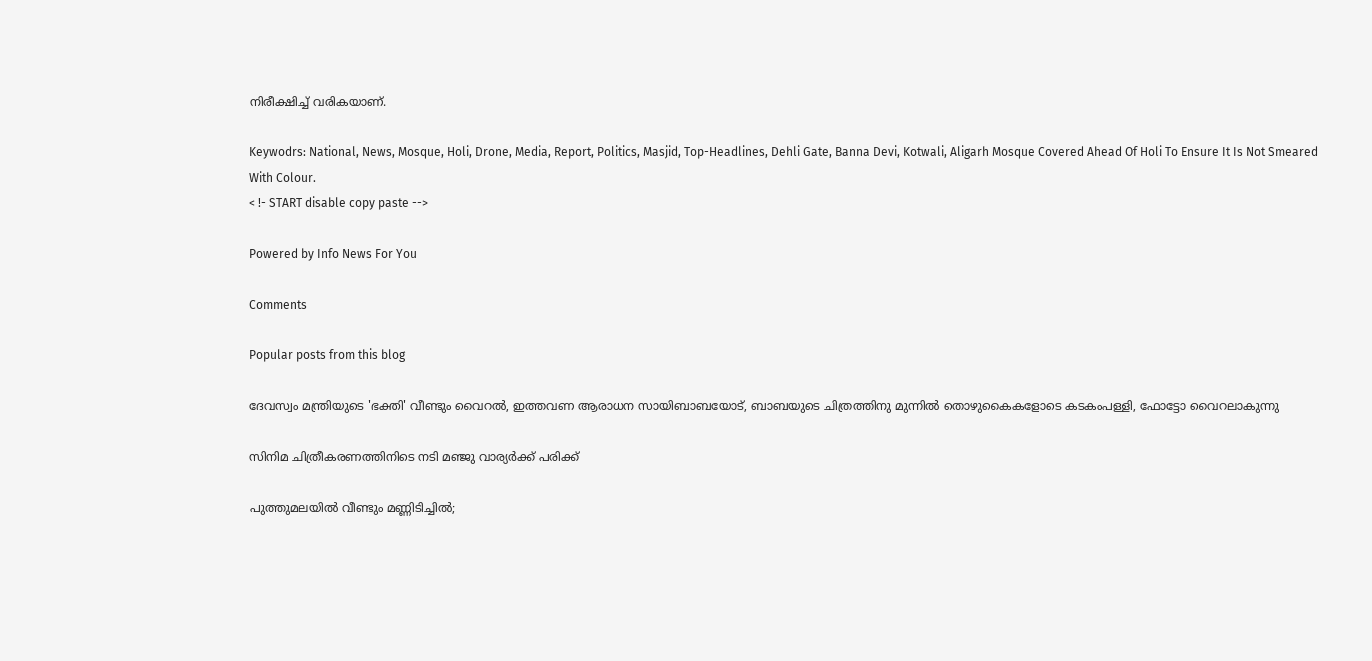നിരീക്ഷിച്ച് വരികയാണ്.

Keywodrs: National, News, Mosque, Holi, Drone, Media, Report, Politics, Masjid, Top-Headlines, Dehli Gate, Banna Devi, Kotwali, Aligarh Mosque Covered Ahead Of Holi To Ensure It Is Not Smeared With Colour.
< !- START disable copy paste -->

Powered by Info News For You

Comments

Popular posts from this blog

ദേവസ്വം മന്ത്രിയുടെ 'ഭക്തി' വീണ്ടും വൈറല്‍, ഇത്തവണ ആരാധന സായിബാബയോട്, ബാബയുടെ ചിത്രത്തിനു മുന്നില്‍ തൊഴുകൈകളോടെ കടകംപള്ളി, ഫോട്ടോ വൈറലാകുന്നു

സിനിമ ചിത്രീകരണത്തിനിടെ നടി മഞ്ജു വാര്യര്‍ക്ക് പരിക്ക്

പുത്തുമലയില്‍ വീണ്ടും മണ്ണിടിച്ചില്‍;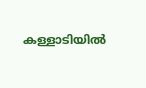കള്ളാടിയില്‍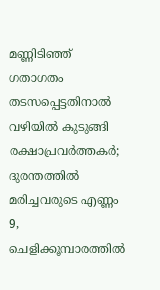മണ്ണിടിഞ്ഞ് ഗതാഗതം തടസപ്പെട്ടതിനാല്‍ വഴിയില്‍ കുടുങ്ങി രക്ഷാപ്രവര്‍ത്തകര്‍; ദുരന്തത്തില്‍ മരിച്ചവരുടെ എണ്ണം 9, ചെളിക്കൂമ്പാരത്തില്‍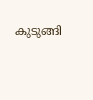കുടുങ്ങി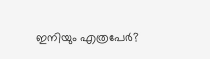ഇനിയും എത്രപേര്‍?